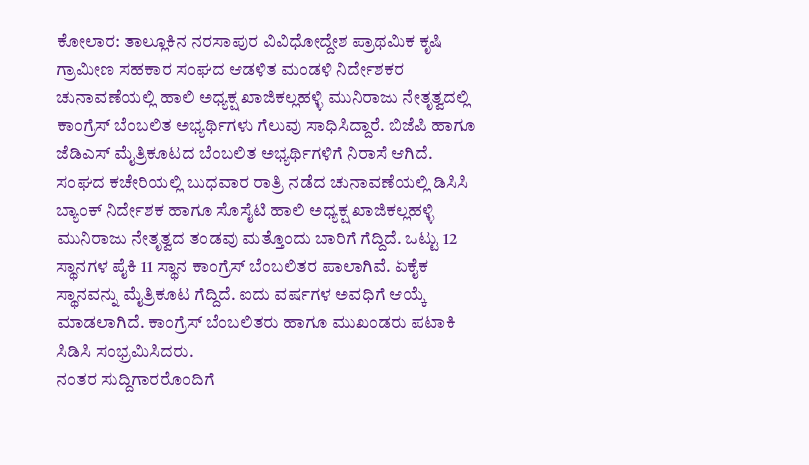ಕೋಲಾರ: ತಾಲ್ಲೂಕಿನ ನರಸಾಪುರ ವಿವಿಧೋದ್ದೇಶ ಪ್ರಾಥಮಿಕ ಕೃಷಿ ಗ್ರಾಮೀಣ ಸಹಕಾರ ಸಂಘದ ಆಡಳಿತ ಮಂಡಳಿ ನಿರ್ದೇಶಕರ ಚುನಾವಣೆಯಲ್ಲಿ ಹಾಲಿ ಅಧ್ಯಕ್ಷ ಖಾಜಿಕಲ್ಲಹಳ್ಳಿ ಮುನಿರಾಜು ನೇತೃತ್ವದಲ್ಲಿ ಕಾಂಗ್ರೆಸ್ ಬೆಂಬಲಿತ ಅಭ್ಯರ್ಥಿಗಳು ಗೆಲುವು ಸಾಧಿಸಿದ್ದಾರೆ. ಬಿಜೆಪಿ ಹಾಗೂ ಜೆಡಿಎಸ್ ಮೈತ್ರಿಕೂಟದ ಬೆಂಬಲಿತ ಅಭ್ಯರ್ಥಿಗಳಿಗೆ ನಿರಾಸೆ ಆಗಿದೆ.
ಸಂಘದ ಕಚೇರಿಯಲ್ಲಿ ಬುಧವಾರ ರಾತ್ರಿ ನಡೆದ ಚುನಾವಣೆಯಲ್ಲಿ ಡಿಸಿಸಿ ಬ್ಯಾಂಕ್ ನಿರ್ದೇಶಕ ಹಾಗೂ ಸೊಸೈಟಿ ಹಾಲಿ ಅಧ್ಯಕ್ಷ ಖಾಜಿಕಲ್ಲಹಳ್ಳಿ ಮುನಿರಾಜು ನೇತೃತ್ವದ ತಂಡವು ಮತ್ತೊಂದು ಬಾರಿಗೆ ಗೆದ್ದಿದೆ. ಒಟ್ಟು 12 ಸ್ಥಾನಗಳ ಪೈಕಿ 11 ಸ್ಥಾನ ಕಾಂಗ್ರೆಸ್ ಬೆಂಬಲಿತರ ಪಾಲಾಗಿವೆ. ಏಕೈಕ ಸ್ಥಾನವನ್ನು ಮೈತ್ರಿಕೂಟ ಗೆದ್ದಿದೆ. ಐದು ವರ್ಷಗಳ ಅವಧಿಗೆ ಆಯ್ಕೆ ಮಾಡಲಾಗಿದೆ. ಕಾಂಗ್ರೆಸ್ ಬೆಂಬಲಿತರು ಹಾಗೂ ಮುಖಂಡರು ಪಟಾಕಿ ಸಿಡಿಸಿ ಸಂಭ್ರಮಿಸಿದರು.
ನಂತರ ಸುದ್ದಿಗಾರರೊಂದಿಗೆ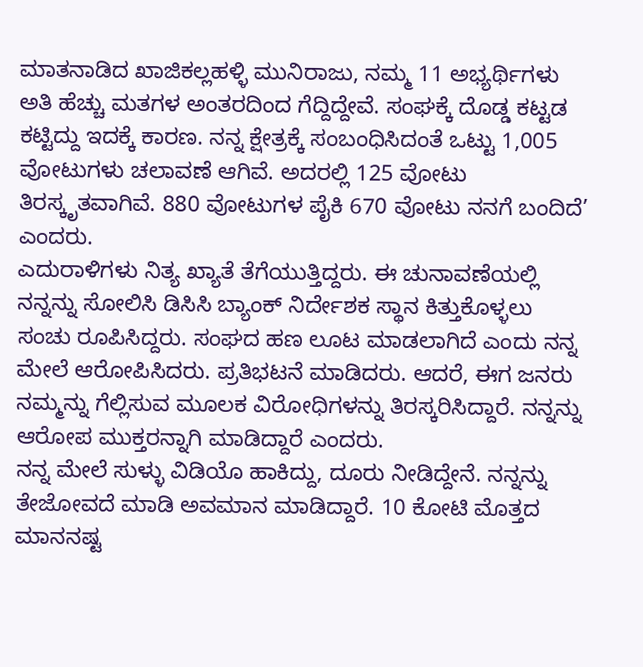ಮಾತನಾಡಿದ ಖಾಜಿಕಲ್ಲಹಳ್ಳಿ ಮುನಿರಾಜು, ನಮ್ಮ 11 ಅಭ್ಯರ್ಥಿಗಳು ಅತಿ ಹೆಚ್ಚು ಮತಗಳ ಅಂತರದಿಂದ ಗೆದ್ದಿದ್ದೇವೆ. ಸಂಘಕ್ಕೆ ದೊಡ್ಡ ಕಟ್ಟಡ ಕಟ್ಟಿದ್ದು ಇದಕ್ಕೆ ಕಾರಣ. ನನ್ನ ಕ್ಷೇತ್ರಕ್ಕೆ ಸಂಬಂಧಿಸಿದಂತೆ ಒಟ್ಟು 1,005 ವೋಟುಗಳು ಚಲಾವಣೆ ಆಗಿವೆ. ಅದರಲ್ಲಿ 125 ವೋಟು ತಿರಸ್ಕೃತವಾಗಿವೆ. 880 ವೋಟುಗಳ ಪೈಕಿ 670 ವೋಟು ನನಗೆ ಬಂದಿದೆ’ ಎಂದರು.
ಎದುರಾಳಿಗಳು ನಿತ್ಯ ಖ್ಯಾತೆ ತೆಗೆಯುತ್ತಿದ್ದರು. ಈ ಚುನಾವಣೆಯಲ್ಲಿ ನನ್ನನ್ನು ಸೋಲಿಸಿ ಡಿಸಿಸಿ ಬ್ಯಾಂಕ್ ನಿರ್ದೇಶಕ ಸ್ಥಾನ ಕಿತ್ತುಕೊಳ್ಳಲು ಸಂಚು ರೂಪಿಸಿದ್ದರು. ಸಂಘದ ಹಣ ಲೂಟ ಮಾಡಲಾಗಿದೆ ಎಂದು ನನ್ನ ಮೇಲೆ ಆರೋಪಿಸಿದರು. ಪ್ರತಿಭಟನೆ ಮಾಡಿದರು. ಆದರೆ, ಈಗ ಜನರು ನಮ್ಮನ್ನು ಗೆಲ್ಲಿಸುವ ಮೂಲಕ ವಿರೋಧಿಗಳನ್ನು ತಿರಸ್ಕರಿಸಿದ್ದಾರೆ. ನನ್ನನ್ನು ಆರೋಪ ಮುಕ್ತರನ್ನಾಗಿ ಮಾಡಿದ್ದಾರೆ ಎಂದರು.
ನನ್ನ ಮೇಲೆ ಸುಳ್ಳು ವಿಡಿಯೊ ಹಾಕಿದ್ದು, ದೂರು ನೀಡಿದ್ದೇನೆ. ನನ್ನನ್ನು ತೇಜೋವದೆ ಮಾಡಿ ಅವಮಾನ ಮಾಡಿದ್ದಾರೆ. 10 ಕೋಟಿ ಮೊತ್ತದ ಮಾನನಷ್ಟ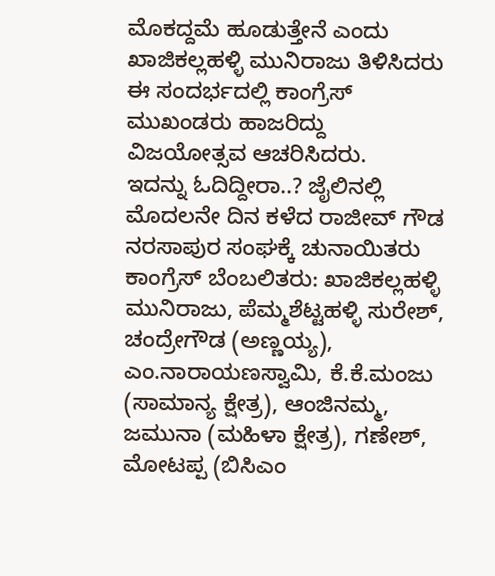ಮೊಕದ್ದಮೆ ಹೂಡುತ್ತೇನೆ ಎಂದು ಖಾಜಿಕಲ್ಲಹಳ್ಳಿ ಮುನಿರಾಜು ತಿಳಿಸಿದರು ಈ ಸಂದರ್ಭದಲ್ಲಿ ಕಾಂಗ್ರೆಸ್ ಮುಖಂಡರು ಹಾಜರಿದ್ದು ವಿಜಯೋತ್ಸವ ಆಚರಿಸಿದರು.
ಇದನ್ನು ಓದಿದ್ದೀರಾ..? ಜೈಲಿನಲ್ಲಿ ಮೊದಲನೇ ದಿನ ಕಳೆದ ರಾಜೀವ್ ಗೌಡ
ನರಸಾಪುರ ಸಂಘಕ್ಕೆ ಚುನಾಯಿತರು
ಕಾಂಗ್ರೆಸ್ ಬೆಂಬಲಿತರು: ಖಾಜಿಕಲ್ಲಹಳ್ಳಿ ಮುನಿರಾಜು, ಪೆಮ್ಮಶೆಟ್ಟಹಳ್ಳಿ ಸುರೇಶ್, ಚಂದ್ರೇಗೌಡ (ಅಣ್ಣಯ್ಯ), ಎಂ.ನಾರಾಯಣಸ್ವಾಮಿ, ಕೆ.ಕೆ.ಮಂಜು (ಸಾಮಾನ್ಯ ಕ್ಷೇತ್ರ), ಆಂಜಿನಮ್ಮ, ಜಮುನಾ (ಮಹಿಳಾ ಕ್ಷೇತ್ರ), ಗಣೇಶ್, ಮೋಟಪ್ಪ (ಬಿಸಿಎಂ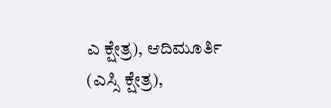ಎ ಕ್ಷೇತ್ರ), ಆದಿಮೂರ್ತಿ (ಎಸ್ಸಿ ಕ್ಷೇತ್ರ),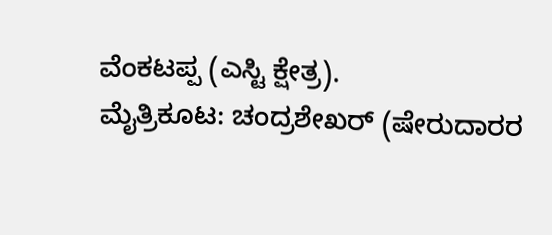ವೆಂಕಟಪ್ಪ (ಎಸ್ಟಿ ಕ್ಷೇತ್ರ).
ಮೈತ್ರಿಕೂಟ: ಚಂದ್ರಶೇಖರ್ (ಷೇರುದಾರರ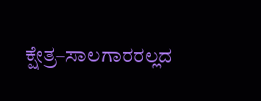ಕ್ಷೇತ್ರ–ಸಾಲಗಾರರಲ್ಲದ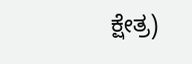ಕ್ಷೇತ್ರ)